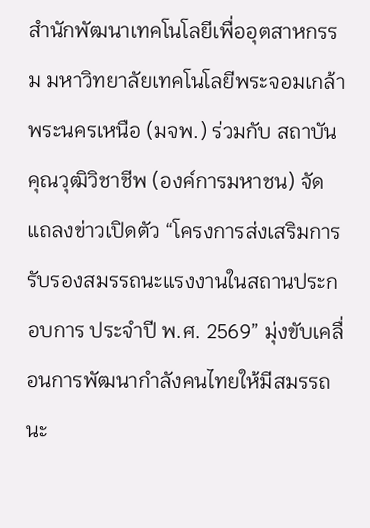สำนักพัฒนาเทคโนโลยีเพื่ออุตสาหกรรม มหาวิทยาลัยเทคโนโลยีพระจอมเกล้าพระนครเหนือ (มจพ.) ร่วมกับ สถาบันคุณวุฒิวิชาชีพ (องค์การมหาชน) จัดแถลงข่าวเปิดตัว “โครงการส่งเสริมการรับรองสมรรถนะแรงงานในสถานประกอบการ ประจำปี พ.ศ. 2569” มุ่งขับเคลื่อนการพัฒนากำลังคนไทยให้มีสมรรถนะ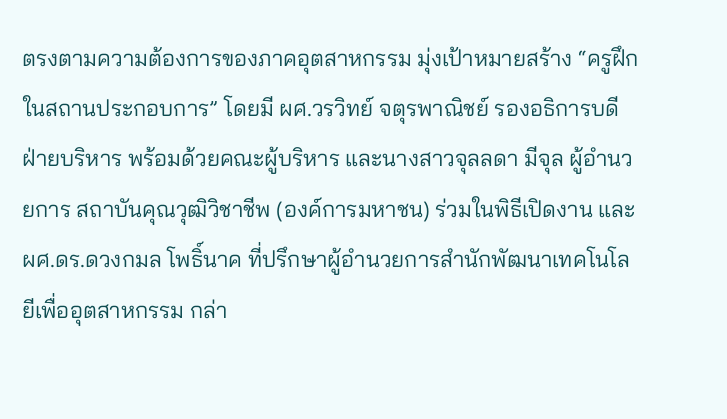ตรงตามความต้องการของภาคอุตสาหกรรม มุ่งเป้าหมายสร้าง “ครูฝึกในสถานประกอบการ” โดยมี ผศ.วรวิทย์ จตุรพาณิชย์ รองอธิการบดีฝ่ายบริหาร พร้อมด้วยคณะผู้บริหาร และนางสาวจุลลดา มีจุล ผู้อำนวยการ สถาบันคุณวุฒิวิชาชีพ (องค์การมหาชน) ร่วมในพิธีเปิดงาน และ ผศ.ดร.ดวงกมล โพธิ์นาค ที่ปรึกษาผู้อำนวยการสำนักพัฒนาเทคโนโลยีเพื่ออุตสาหกรรม กล่า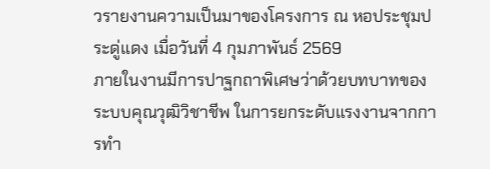วรายงานความเป็นมาของโครงการ ณ หอประชุมประดู่แดง เมื่อวันที่ 4 กุมภาพันธ์ 2569
ภายในงานมีการปาฐกถาพิเศษว่าด้วยบทบาทของระบบคุณวุฒิวิชาชีพ ในการยกระดับแรงงานจากการทำ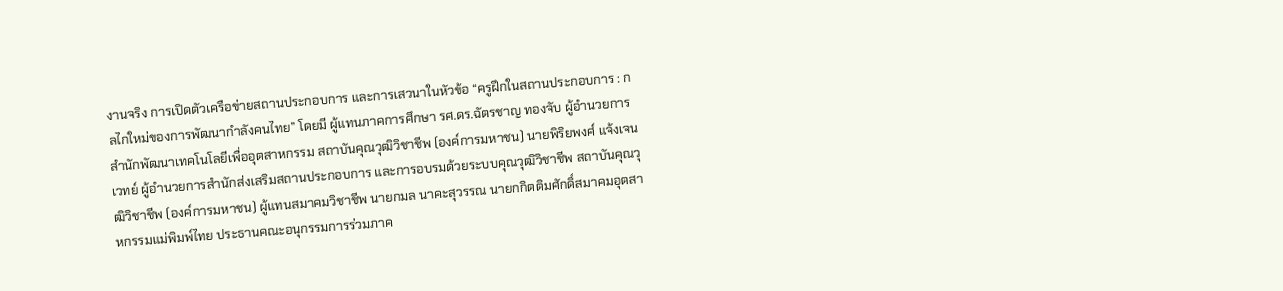งานจริง การเปิดตัวเครือข่ายสถานประกอบการ และการเสวนาในหัวข้อ “ครูฝึกในสถานประกอบการ : กลไกใหม่ของการพัฒนากำลังคนไทย” โดยมี ผู้แทนภาคการศึกษา รศ.ดร.ฉัตรชาญ ทองจับ ผู้อำนวยการสำนักพัฒนาเทคโนโลยีเพื่ออุตสาหกรรม สถาบันคุณวุฒิวิชาชีพ (องค์การมหาชน) นายพิริยพงศ์ แจ้งเจนเวทย์ ผู้อำนวยการสำนักส่งเสริมสถานประกอบการ และการอบรมด้วยระบบคุณวุฒิวิชาชีพ สถาบันคุณวุฒิวิชาชีพ (องค์การมหาชน) ผู้แทนสมาคมวิชาชีพ นายกมล นาคะสุวรรณ นายกกิตติมศักดิ์สมาคมอุตสาหกรรมแม่พิมพ์ไทย ประธานคณะอนุกรรมการร่วมภาค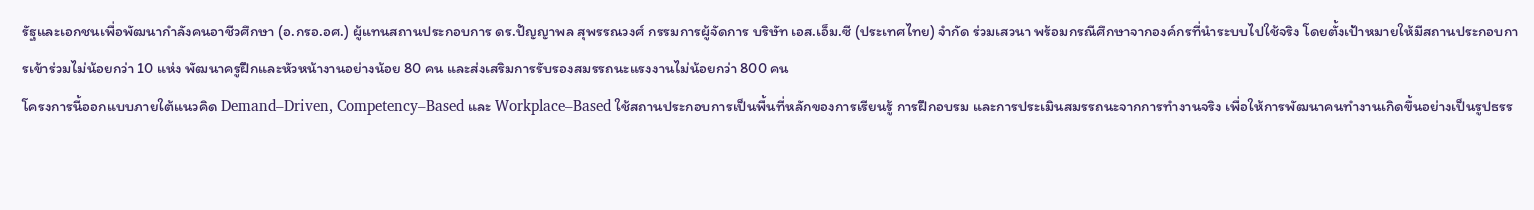รัฐและเอกชนเพื่อพัฒนากำลังคนอาชีวศึกษา (อ.กรอ.อศ.) ผู้แทนสถานประกอบการ ดร.ปัญญาพล สุพรรณวงศ์ กรรมการผู้จัดการ บริษัท เอส.เอ็ม.ซี (ประเทศไทย) จำกัด ร่วมเสวนา พร้อมกรณีศึกษาจากองค์กรที่นำระบบไปใช้จริง โดยตั้งเป้าหมายให้มีสถานประกอบการเข้าร่วมไม่น้อยกว่า 10 แห่ง พัฒนาครูฝึกและหัวหน้างานอย่างน้อย 80 คน และส่งเสริมการรับรองสมรรถนะแรงงานไม่น้อยกว่า 800 คน
โครงการนี้ออกแบบภายใต้แนวคิด Demand–Driven, Competency–Based และ Workplace–Based ใช้สถานประกอบการเป็นพื้นที่หลักของการเรียนรู้ การฝึกอบรม และการประเมินสมรรถนะจากการทำงานจริง เพื่อให้การพัฒนาคนทำงานเกิดขึ้นอย่างเป็นรูปธรร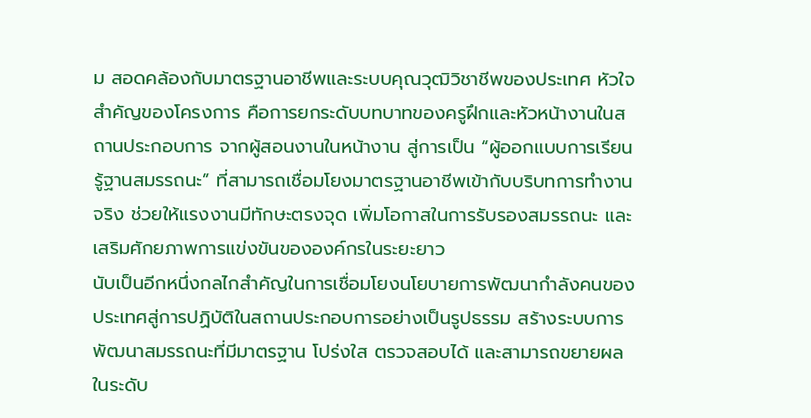ม สอดคล้องกับมาตรฐานอาชีพและระบบคุณวุฒิวิชาชีพของประเทศ หัวใจสำคัญของโครงการ คือการยกระดับบทบาทของครูฝึกและหัวหน้างานในสถานประกอบการ จากผู้สอนงานในหน้างาน สู่การเป็น “ผู้ออกแบบการเรียนรู้ฐานสมรรถนะ” ที่สามารถเชื่อมโยงมาตรฐานอาชีพเข้ากับบริบทการทำงานจริง ช่วยให้แรงงานมีทักษะตรงจุด เพิ่มโอกาสในการรับรองสมรรถนะ และเสริมศักยภาพการแข่งขันขององค์กรในระยะยาว
นับเป็นอีกหนึ่งกลไกสำคัญในการเชื่อมโยงนโยบายการพัฒนากำลังคนของประเทศสู่การปฏิบัติในสถานประกอบการอย่างเป็นรูปธรรม สร้างระบบการพัฒนาสมรรถนะที่มีมาตรฐาน โปร่งใส ตรวจสอบได้ และสามารถขยายผลในระดับ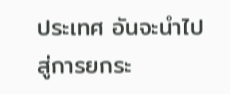ประเทศ อันจะนำไปสู่การยกระ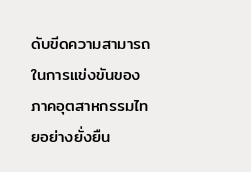ดับขีดความสามารถในการแข่งขันของภาคอุตสาหกรรมไทยอย่างยั่งยืน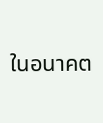ในอนาคต